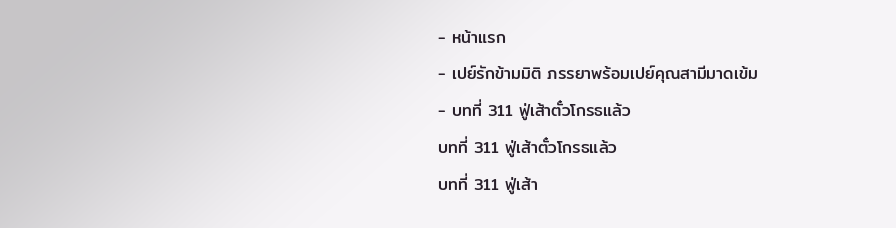- หน้าแรก
- เปย์รักข้ามมิติ ภรรยาพร้อมเปย์คุณสามีมาดเข้ม
- บทที่ 311 ฟู่เส้าตั๋วโกรธแล้ว
บทที่ 311 ฟู่เส้าตั๋วโกรธแล้ว
บทที่ 311 ฟู่เส้า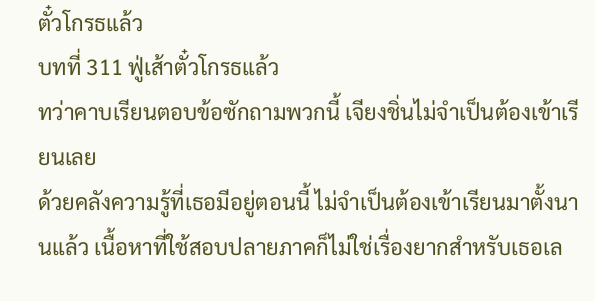ตั๋วโกรธแล้ว
บทที่ 311 ฟู่เส้าตั๋วโกรธแล้ว
ทว่าคาบเรียนตอบข้อซักถามพวกนี้ เจียงชิ่นไม่จำเป็นต้องเข้าเรียนเลย
ด้วยคลังความรู้ที่เธอมีอยู่ตอนนี้ ไม่จำเป็นต้องเข้าเรียนมาตั้งนานแล้ว เนื้อหาที่ใช้สอบปลายภาคก็ไม่ใช่เรื่องยากสำหรับเธอเล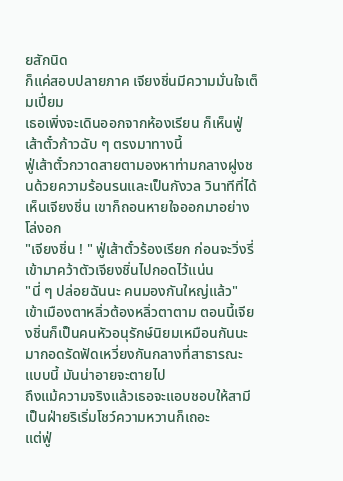ยสักนิด
ก็แค่สอบปลายภาค เจียงชิ่นมีความมั่นใจเต็มเปี่ยม
เธอเพิ่งจะเดินออกจากห้องเรียน ก็เห็นฟู่เส้าตั๋วก้าวฉับ ๆ ตรงมาทางนี้
ฟู่เส้าตั๋วกวาดสายตามองหาท่ามกลางฝูงชนด้วยความร้อนรนและเป็นกังวล วินาทีที่ได้เห็นเจียงชิ่น เขาก็ถอนหายใจออกมาอย่างโล่งอก
"เจียงชิ่น ! " ฟู่เส้าตั๋วร้องเรียก ก่อนจะวิ่งรี่เข้ามาคว้าตัวเจียงชิ่นไปกอดไว้แน่น
"นี่ ๆ ปล่อยฉันนะ คนมองกันใหญ่แล้ว"
เข้าเมืองตาหลิ่วต้องหลิ่วตาตาม ตอนนี้เจียงชิ่นก็เป็นคนหัวอนุรักษ์นิยมเหมือนกันนะ มากอดรัดฟัดเหวี่ยงกันกลางที่สาธารณะแบบนี้ มันน่าอายจะตายไป
ถึงแม้ความจริงแล้วเธอจะแอบชอบให้สามีเป็นฝ่ายริเริ่มโชว์ความหวานก็เถอะ
แต่ฟู่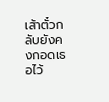เส้าตั๋วกลับยังคงกอดเธอไว้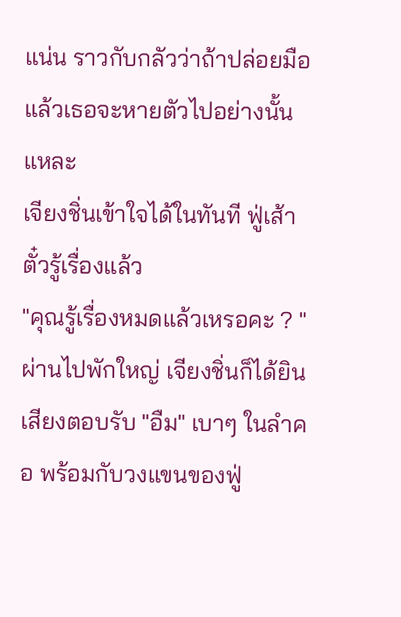แน่น ราวกับกลัวว่าถ้าปล่อยมือแล้วเธอจะหายตัวไปอย่างนั้นแหละ
เจียงชิ่นเข้าใจได้ในทันที ฟู่เส้าตั๋วรู้เรื่องแล้ว
"คุณรู้เรื่องหมดแล้วเหรอคะ ? "
ผ่านไปพักใหญ่ เจียงชิ่นก็ได้ยินเสียงตอบรับ "อืม" เบาๆ ในลำคอ พร้อมกับวงแขนของฟู่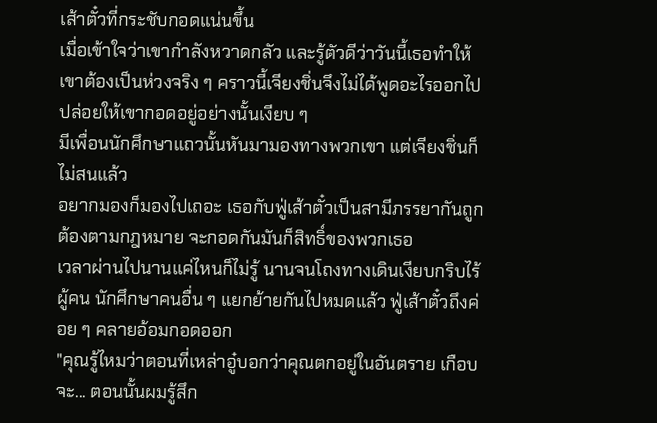เส้าตั๋วที่กระชับกอดแน่นขึ้น
เมื่อเข้าใจว่าเขากำลังหวาดกลัว และรู้ตัวดีว่าวันนี้เธอทำให้เขาต้องเป็นห่วงจริง ๆ คราวนี้เจียงชิ่นจึงไม่ได้พูดอะไรออกไป ปล่อยให้เขากอดอยู่อย่างนั้นเงียบ ๆ
มีเพื่อนนักศึกษาแถวนั้นหันมามองทางพวกเขา แต่เจียงชิ่นก็ไม่สนแล้ว
อยากมองก็มองไปเถอะ เธอกับฟู่เส้าตั๋วเป็นสามีภรรยากันถูกต้องตามกฎหมาย จะกอดกันมันก็สิทธิ์ของพวกเธอ
เวลาผ่านไปนานแค่ไหนก็ไม่รู้ นานจนโถงทางเดินเงียบกริบไร้ผู้คน นักศึกษาคนอื่น ๆ แยกย้ายกันไปหมดแล้ว ฟู่เส้าตั๋วถึงค่อย ๆ คลายอ้อมกอดออก
"คุณรู้ไหมว่าตอนที่เหล่าอู๋บอกว่าคุณตกอยู่ในอันตราย เกือบจะ... ตอนนั้นผมรู้สึก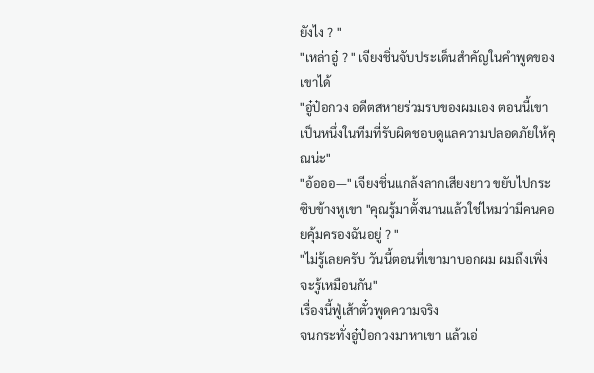ยังไง ? "
"เหล่าอู๋ ? " เจียงชิ่นจับประเด็นสำคัญในคำพูดของเขาได้
"อู๋ป๋อกวง อดีตสหายร่วมรบของผมเอง ตอนนี้เขาเป็นหนึ่งในทีมที่รับผิดชอบดูแลความปลอดภัยให้คุณน่ะ"
"อ้อออ—" เจียงชิ่นแกล้งลากเสียงยาว ขยับไปกระซิบข้างหูเขา "คุณรู้มาตั้งนานแล้วใช่ไหมว่ามีคนคอยคุ้มครองฉันอยู่ ? "
"ไม่รู้เลยครับ วันนี้ตอนที่เขามาบอกผม ผมถึงเพิ่งจะรู้เหมือนกัน"
เรื่องนี้ฟู่เส้าตั๋วพูดความจริง
จนกระทั่งอู๋ป๋อกวงมาหาเขา แล้วเอ่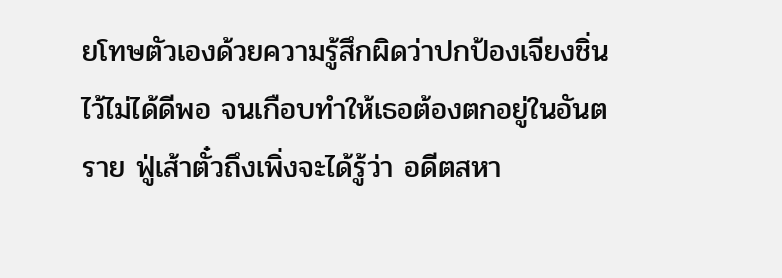ยโทษตัวเองด้วยความรู้สึกผิดว่าปกป้องเจียงชิ่นไว้ไม่ได้ดีพอ จนเกือบทำให้เธอต้องตกอยู่ในอันตราย ฟู่เส้าตั๋วถึงเพิ่งจะได้รู้ว่า อดีตสหา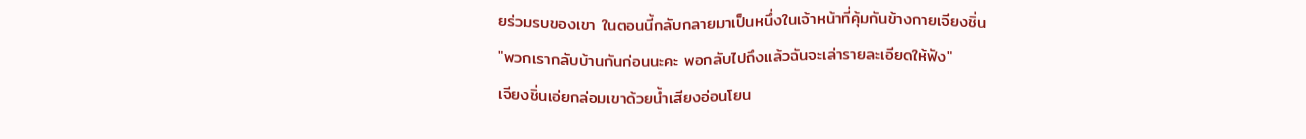ยร่วมรบของเขา ในตอนนี้กลับกลายมาเป็นหนึ่งในเจ้าหน้าที่คุ้มกันข้างกายเจียงชิ่น
"พวกเรากลับบ้านกันก่อนนะคะ พอกลับไปถึงแล้วฉันจะเล่ารายละเอียดให้ฟัง"
เจียงชิ่นเอ่ยกล่อมเขาด้วยน้ำเสียงอ่อนโยน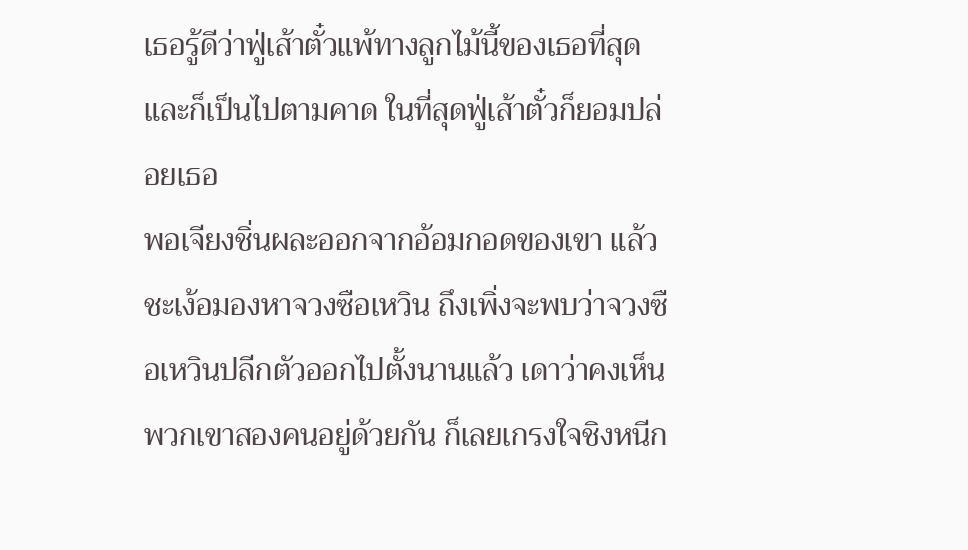เธอรู้ดีว่าฟู่เส้าตั๋วแพ้ทางลูกไม้นี้ของเธอที่สุด
และก็เป็นไปตามคาด ในที่สุดฟู่เส้าตั๋วก็ยอมปล่อยเธอ
พอเจียงชิ่นผละออกจากอ้อมกอดของเขา แล้วชะเง้อมองหาจวงซือเหวิน ถึงเพิ่งจะพบว่าจวงซือเหวินปลีกตัวออกไปตั้งนานแล้ว เดาว่าคงเห็นพวกเขาสองคนอยู่ด้วยกัน ก็เลยเกรงใจชิงหนีก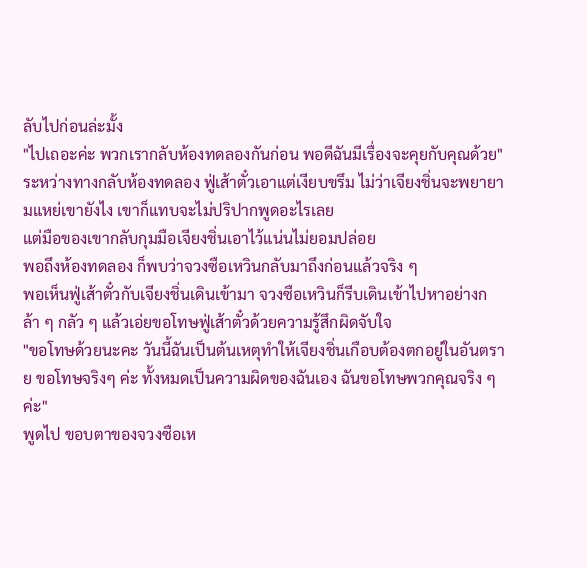ลับไปก่อนล่ะมั้ง
"ไปเถอะค่ะ พวกเรากลับห้องทดลองกันก่อน พอดีฉันมีเรื่องจะคุยกับคุณด้วย"
ระหว่างทางกลับห้องทดลอง ฟู่เส้าตั๋วเอาแต่เงียบขรึม ไม่ว่าเจียงชิ่นจะพยายามแหย่เขายังไง เขาก็แทบจะไม่ปริปากพูดอะไรเลย
แต่มือของเขากลับกุมมือเจียงชิ่นเอาไว้แน่นไม่ยอมปล่อย
พอถึงห้องทดลอง ก็พบว่าจวงซือเหวินกลับมาถึงก่อนแล้วจริง ๆ
พอเห็นฟู่เส้าตั๋วกับเจียงชิ่นเดินเข้ามา จวงซือเหวินก็รีบเดินเข้าไปหาอย่างกล้า ๆ กลัว ๆ แล้วเอ่ยขอโทษฟู่เส้าตั๋วด้วยความรู้สึกผิดจับใจ
"ขอโทษด้วยนะคะ วันนี้ฉันเป็นต้นเหตุทำให้เจียงชิ่นเกือบต้องตกอยู่ในอันตราย ขอโทษจริงๆ ค่ะ ทั้งหมดเป็นความผิดของฉันเอง ฉันขอโทษพวกคุณจริง ๆ ค่ะ"
พูดไป ขอบตาของจวงซือเห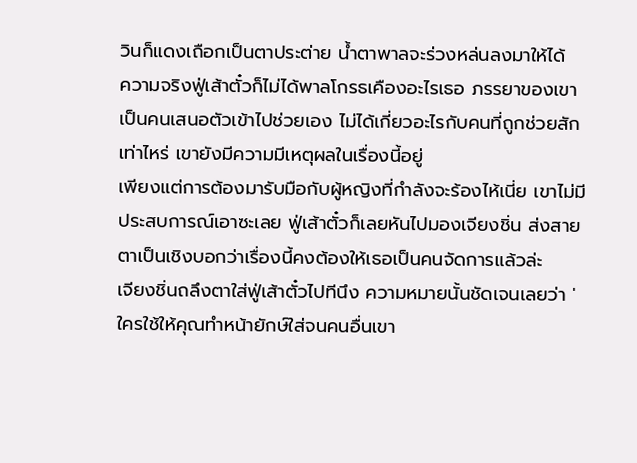วินก็แดงเถือกเป็นตาประต่าย น้ำตาพาลจะร่วงหล่นลงมาให้ได้
ความจริงฟู่เส้าตั๋วก็ไม่ได้พาลโกรธเคืองอะไรเธอ ภรรยาของเขาเป็นคนเสนอตัวเข้าไปช่วยเอง ไม่ได้เกี่ยวอะไรกับคนที่ถูกช่วยสักเท่าไหร่ เขายังมีความมีเหตุผลในเรื่องนี้อยู่
เพียงแต่การต้องมารับมือกับผู้หญิงที่กำลังจะร้องไห้เนี่ย เขาไม่มีประสบการณ์เอาซะเลย ฟู่เส้าตั๋วก็เลยหันไปมองเจียงชิ่น ส่งสายตาเป็นเชิงบอกว่าเรื่องนี้คงต้องให้เธอเป็นคนจัดการแล้วล่ะ
เจียงชิ่นถลึงตาใส่ฟู่เส้าตั๋วไปทีนึง ความหมายนั้นชัดเจนเลยว่า 'ใครใช้ให้คุณทำหน้ายักษ์ใส่จนคนอื่นเขา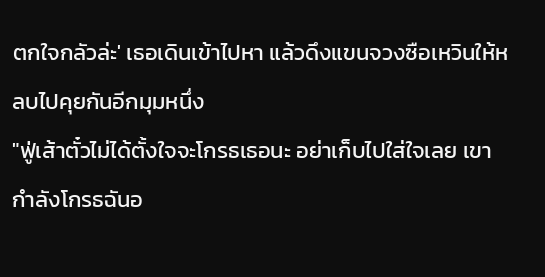ตกใจกลัวล่ะ' เธอเดินเข้าไปหา แล้วดึงแขนจวงซือเหวินให้หลบไปคุยกันอีกมุมหนึ่ง
"ฟู่เส้าตั๋วไม่ได้ตั้งใจจะโกรธเธอนะ อย่าเก็บไปใส่ใจเลย เขากำลังโกรธฉันอ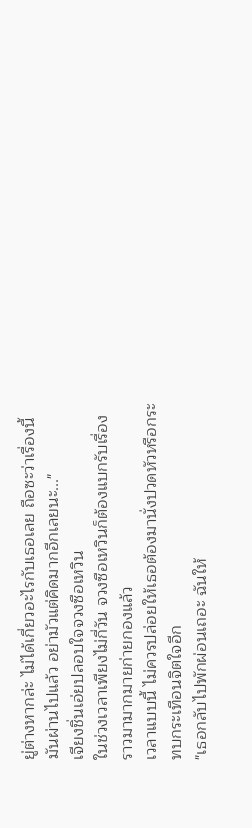ยู่ต่างหากล่ะ ไม่ได้เกี่ยวอะไรกับเธอเลย ถือซะว่าเรื่องนี้มันผ่านไปแล้ว อย่ามัวแต่คิดมากอีกเลยนะ..."
เจียงชิ่นเอ่ยปลอบใจจวงซือเหวิน
ในช่วงเวลาเพียงไม่กี่วัน จวงซือเหวินก็ต้องแบกรับเรื่องราวมามากมายก่ายกองแล้ว
เวลาแบบนี้ ไม่ควรปล่อยให้เธอต้องมานั่งปวดหัวหรือกระทบกระเทือนจิตใจอีก
"เธอกลับไปพักผ่อนเถอะ ฉันให้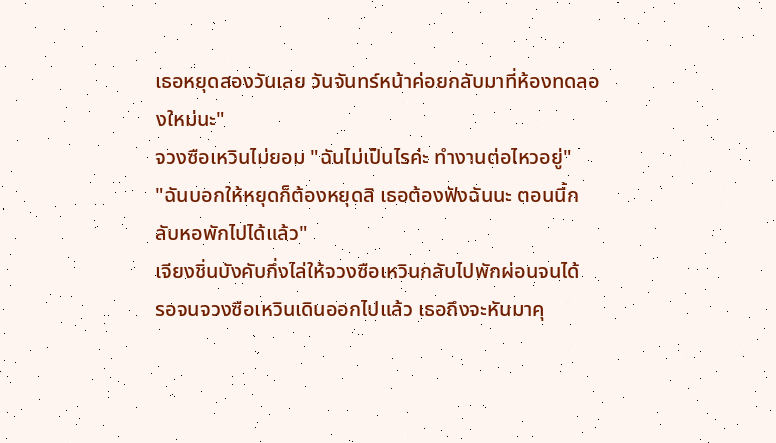เธอหยุดสองวันเลย วันจันทร์หน้าค่อยกลับมาที่ห้องทดลองใหม่นะ"
จวงซือเหวินไม่ยอม "ฉันไม่เป็นไรค่ะ ทำงานต่อไหวอยู่"
"ฉันบอกให้หยุดก็ต้องหยุดสิ เธอต้องฟังฉันนะ ตอนนี้กลับหอพักไปได้แล้ว"
เจียงชิ่นบังคับกึ่งไล่ให้จวงซือเหวินกลับไปพักผ่อนจนได้
รอจนจวงซือเหวินเดินออกไปแล้ว เธอถึงจะหันมาคุ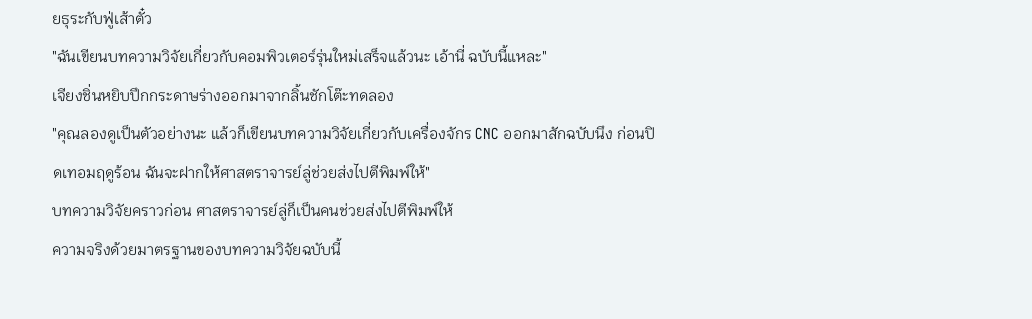ยธุระกับฟู่เส้าตั๋ว
"ฉันเขียนบทความวิจัยเกี่ยวกับคอมพิวเตอร์รุ่นใหม่เสร็จแล้วนะ เอ้านี่ ฉบับนี้แหละ"
เจียงชิ่นหยิบปึกกระดาษร่างออกมาจากลิ้นชักโต๊ะทดลอง
"คุณลองดูเป็นตัวอย่างนะ แล้วก็เขียนบทความวิจัยเกี่ยวกับเครื่องจักร CNC ออกมาสักฉบับนึง ก่อนปิดเทอมฤดูร้อน ฉันจะฝากให้ศาสตราจารย์ลู่ช่วยส่งไปตีพิมพ์ให้"
บทความวิจัยคราวก่อน ศาสตราจารย์ลู่ก็เป็นคนช่วยส่งไปตีพิมพ์ให้
ความจริงด้วยมาตรฐานของบทความวิจัยฉบับนี้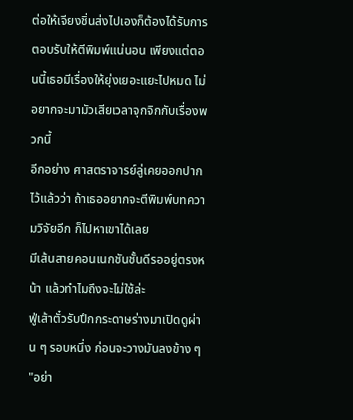ต่อให้เจียงชิ่นส่งไปเองก็ต้องได้รับการตอบรับให้ตีพิมพ์แน่นอน เพียงแต่ตอนนี้เธอมีเรื่องให้ยุ่งเยอะแยะไปหมด ไม่อยากจะมามัวเสียเวลาจุกจิกกับเรื่องพวกนี้
อีกอย่าง ศาสตราจารย์ลู่เคยออกปากไว้แล้วว่า ถ้าเธออยากจะตีพิมพ์บทความวิจัยอีก ก็ไปหาเขาได้เลย
มีเส้นสายคอนเนกชันชั้นดีรออยู่ตรงหน้า แล้วทำไมถึงจะไม่ใช้ล่ะ
ฟู่เส้าตั๋วรับปึกกระดาษร่างมาเปิดดูผ่าน ๆ รอบหนึ่ง ก่อนจะวางมันลงข้าง ๆ
"อย่า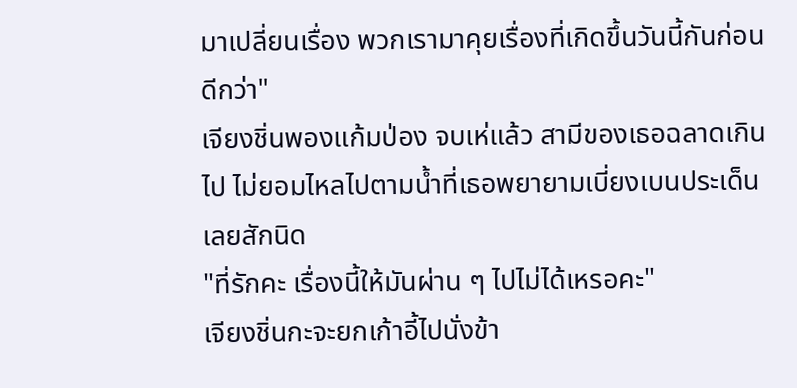มาเปลี่ยนเรื่อง พวกเรามาคุยเรื่องที่เกิดขึ้นวันนี้กันก่อนดีกว่า"
เจียงชิ่นพองแก้มป่อง จบเห่แล้ว สามีของเธอฉลาดเกินไป ไม่ยอมไหลไปตามน้ำที่เธอพยายามเบี่ยงเบนประเด็นเลยสักนิด
"ที่รักคะ เรื่องนี้ให้มันผ่าน ๆ ไปไม่ได้เหรอคะ"
เจียงชิ่นกะจะยกเก้าอี้ไปนั่งข้า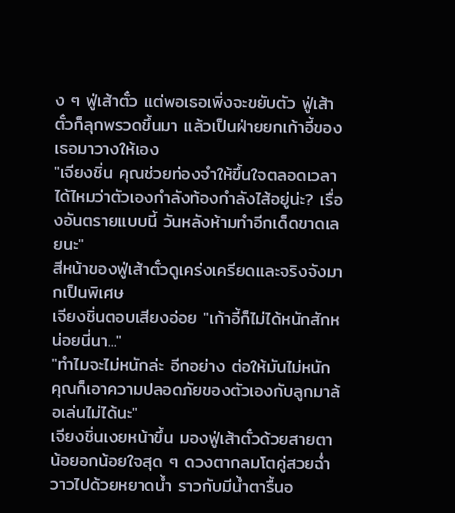ง ๆ ฟู่เส้าตั๋ว แต่พอเธอเพิ่งจะขยับตัว ฟู่เส้าตั๋วก็ลุกพรวดขึ้นมา แล้วเป็นฝ่ายยกเก้าอี้ของเธอมาวางให้เอง
"เจียงชิ่น คุณช่วยท่องจำให้ขึ้นใจตลอดเวลาได้ไหมว่าตัวเองกำลังท้องกำลังไส้อยู่น่ะ? เรื่องอันตรายแบบนี้ วันหลังห้ามทำอีกเด็ดขาดเลยนะ"
สีหน้าของฟู่เส้าตั๋วดูเคร่งเครียดและจริงจังมากเป็นพิเศษ
เจียงชิ่นตอบเสียงอ่อย "เก้าอี้ก็ไม่ได้หนักสักหน่อยนี่นา..."
"ทำไมจะไม่หนักล่ะ อีกอย่าง ต่อให้มันไม่หนัก คุณก็เอาความปลอดภัยของตัวเองกับลูกมาล้อเล่นไม่ได้นะ"
เจียงชิ่นเงยหน้าขึ้น มองฟู่เส้าตั๋วด้วยสายตาน้อยอกน้อยใจสุด ๆ ดวงตากลมโตคู่สวยฉ่ำวาวไปด้วยหยาดน้ำ ราวกับมีน้ำตารื้นอ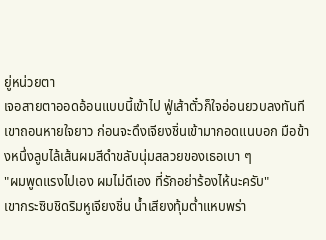ยู่หน่วยตา
เจอสายตาออดอ้อนแบบนี้เข้าไป ฟู่เส้าตั๋วก็ใจอ่อนยวบลงทันที
เขาถอนหายใจยาว ก่อนจะดึงเจียงชิ่นเข้ามากอดแนบอก มือข้างหนึ่งลูบไล้เส้นผมสีดำขลับนุ่มสลวยของเธอเบา ๆ
"ผมพูดแรงไปเอง ผมไม่ดีเอง ที่รักอย่าร้องไห้นะครับ"
เขากระซิบชิดริมหูเจียงชิ่น น้ำเสียงทุ้มต่ำแหบพร่า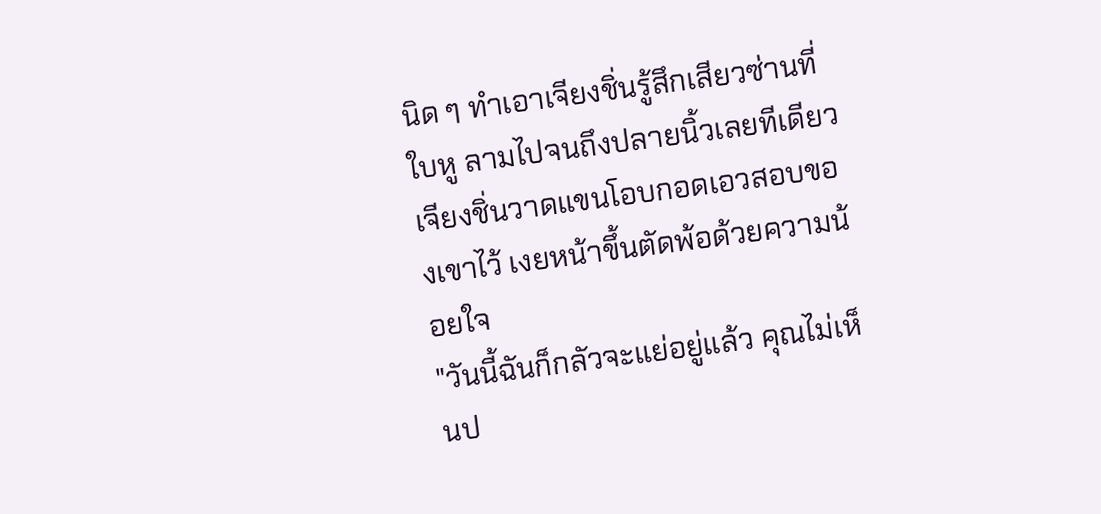นิด ๆ ทำเอาเจียงชิ่นรู้สึกเสียวซ่านที่ใบหู ลามไปจนถึงปลายนิ้วเลยทีเดียว
เจียงชิ่นวาดแขนโอบกอดเอวสอบของเขาไว้ เงยหน้าขึ้นตัดพ้อด้วยความน้อยใจ
"วันนี้ฉันก็กลัวจะแย่อยู่แล้ว คุณไม่เห็นป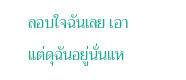ลอบใจฉันเลย เอาแต่ดุฉันอยู่นั่นแห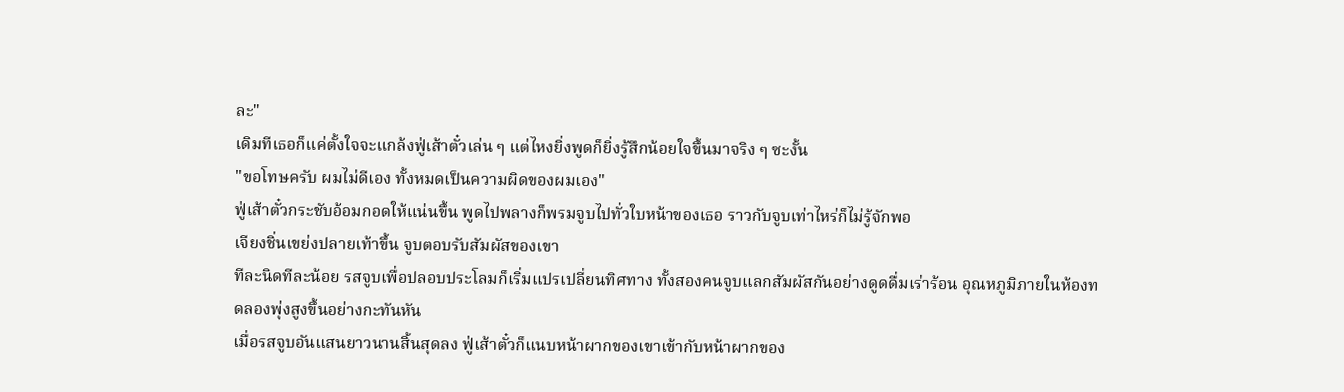ละ"
เดิมทีเธอก็แค่ตั้งใจจะแกล้งฟู่เส้าตั๋วเล่น ๆ แต่ไหงยิ่งพูดก็ยิ่งรู้สึกน้อยใจขึ้นมาจริง ๆ ซะงั้น
"ขอโทษครับ ผมไม่ดีเอง ทั้งหมดเป็นความผิดของผมเอง"
ฟู่เส้าตั๋วกระชับอ้อมกอดให้แน่นขึ้น พูดไปพลางก็พรมจูบไปทั่วใบหน้าของเธอ ราวกับจูบเท่าไหร่ก็ไม่รู้จักพอ
เจียงชิ่นเขย่งปลายเท้าขึ้น จูบตอบรับสัมผัสของเขา
ทีละนิดทีละน้อย รสจูบเพื่อปลอบประโลมก็เริ่มแปรเปลี่ยนทิศทาง ทั้งสองคนจูบแลกสัมผัสกันอย่างดูดดื่มเร่าร้อน อุณหภูมิภายในห้องทดลองพุ่งสูงขึ้นอย่างกะทันหัน
เมื่อรสจูบอันแสนยาวนานสิ้นสุดลง ฟู่เส้าตั๋วก็แนบหน้าผากของเขาเข้ากับหน้าผากของ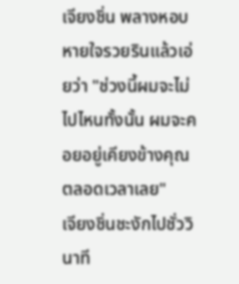เจียงชิ่น พลางหอบหายใจรวยรินแล้วเอ่ยว่า "ช่วงนี้ผมจะไม่ไปไหนทั้งนั้น ผมจะคอยอยู่เคียงข้างคุณตลอดเวลาเลย"
เจียงชิ่นชะงักไปชั่ววินาที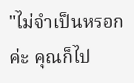"ไม่จำเป็นหรอกค่ะ คุณก็ไป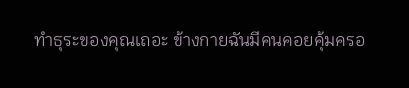ทำธุระของคุณเถอะ ข้างกายฉันมีคนคอยคุ้มครอ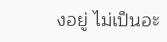งอยู่ ไม่เป็นอะ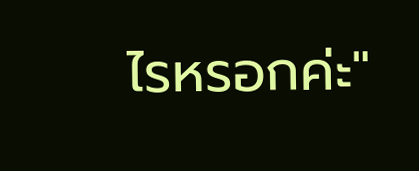ไรหรอกค่ะ"